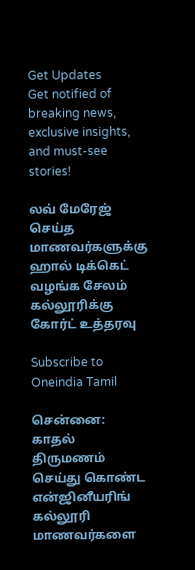Get Updates
Get notified of breaking news, exclusive insights, and must-see stories!

லவ் மேரேஜ் செய்த மாணவர்களுக்கு ஹால் டிக்கெட் வழங்க சேலம் கல்லூரிக்கு கோர்ட் உத்தரவு

Subscribe to Oneindia Tamil

சென்னை: காதல் திருமணம் செய்து கொண்ட என்ஜினீயரிங் கல்லூரி மாணவர்களை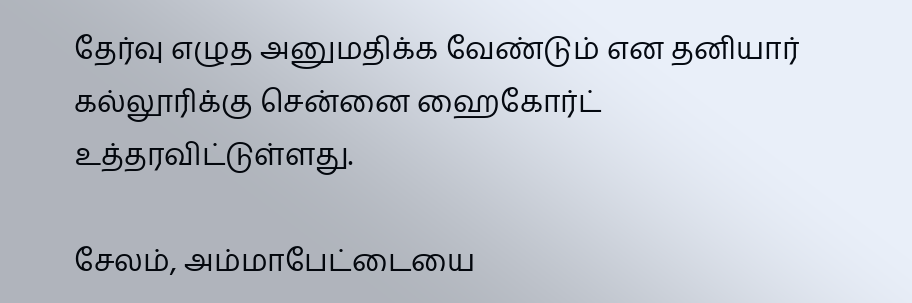தேர்வு எழுத அனுமதிக்க வேண்டும் என தனியார் கல்லூரிக்கு சென்னை ஹைகோர்ட் உத்தரவிட்டுள்ளது.

சேலம், அம்மாபேட்டையை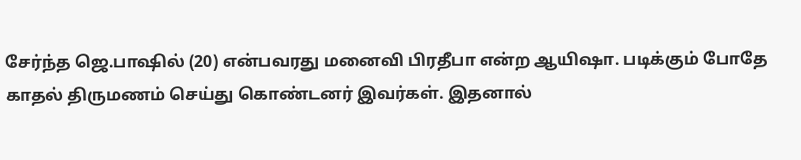சேர்ந்த ஜெ.பாஷில் (20) என்பவரது மனைவி பிரதீபா என்ற ஆயிஷா. படிக்கும் போதே காதல் திருமணம் செய்து கொண்டனர் இவர்கள். இதனால்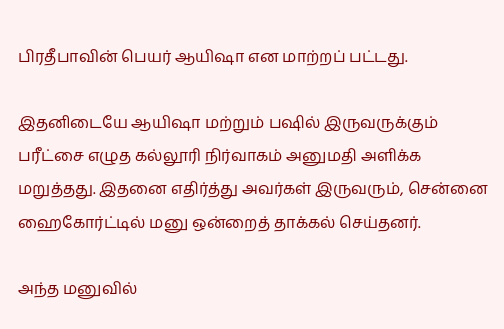பிரதீபாவின் பெயர் ஆயிஷா என மாற்றப் பட்டது.

இதனிடையே ஆயிஷா மற்றும் பஷில் இருவருக்கும் பரீட்சை எழுத கல்லூரி நிர்வாகம் அனுமதி அளிக்க மறுத்தது. இதனை எதிர்த்து அவர்கள் இருவரும், சென்னை ஹைகோர்ட்டில் மனு ஒன்றைத் தாக்கல் செய்தனர்.

அந்த மனுவில்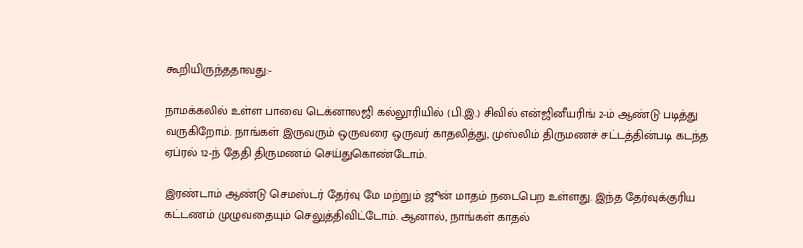கூறியிருந்ததாவது:-

நாமக்கலில் உள்ள பாவை டெக்னாலஜி கல்லூரியில் (பி.இ.) சிவில் என்ஜினீயரிங் 2-ம் ஆண்டு படித்து வருகிறோம். நாங்கள் இருவரும் ஒருவரை ஒருவர் காதலித்து, முஸ்லிம் திருமணச் சட்டத்தின்படி கடந்த ஏப்ரல் 12-ந் தேதி திருமணம் செய்துகொண்டோம்.

இரண்டாம் ஆண்டு செமஸ்டர் தேர்வு மே மற்றும் ஜூன் மாதம் நடைபெற உள்ளது. இந்த தேர்வுக்குரிய கட்டணம் முழுவதையும் செலுத்திவிட்டோம். ஆனால், நாங்கள் காதல்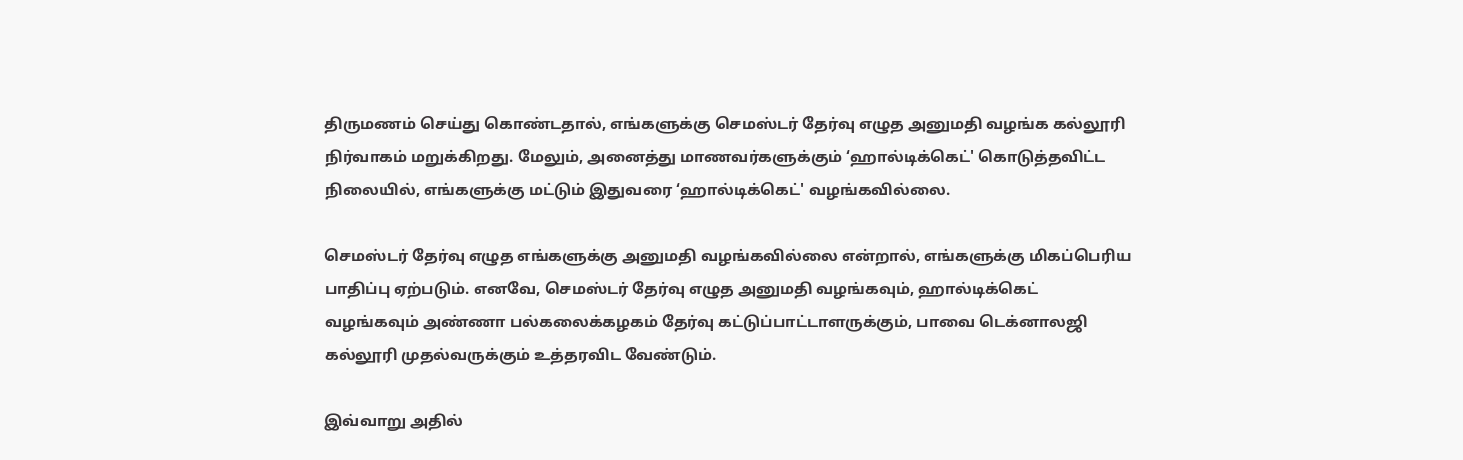திருமணம் செய்து கொண்டதால், எங்களுக்கு செமஸ்டர் தேர்வு எழுத அனுமதி வழங்க கல்லூரி நிர்வாகம் மறுக்கிறது. மேலும், அனைத்து மாணவர்களுக்கும் ‘ஹால்டிக்கெட்' கொடுத்தவிட்ட நிலையில், எங்களுக்கு மட்டும் இதுவரை ‘ஹால்டிக்கெட்' வழங்கவில்லை.

செமஸ்டர் தேர்வு எழுத எங்களுக்கு அனுமதி வழங்கவில்லை என்றால், எங்களுக்கு மிகப்பெரிய பாதிப்பு ஏற்படும். எனவே, செமஸ்டர் தேர்வு எழுத அனுமதி வழங்கவும், ஹால்டிக்கெட் வழங்கவும் அண்ணா பல்கலைக்கழகம் தேர்வு கட்டுப்பாட்டாளருக்கும், பாவை டெக்னாலஜி கல்லூரி முதல்வருக்கும் உத்தரவிட வேண்டும்.

இவ்வாறு அதில்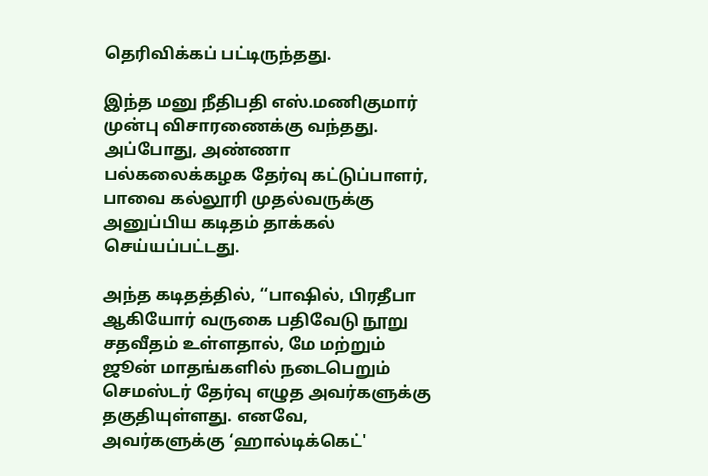தெரிவிக்கப் பட்டிருந்தது.

இந்த மனு நீதிபதி எஸ்.மணிகுமார் முன்பு விசாரணைக்கு வந்தது. அப்போது, அண்ணா பல்கலைக்கழக தேர்வு கட்டுப்பாளர், பாவை கல்லூரி முதல்வருக்கு அனுப்பிய கடிதம் தாக்கல் செய்யப்பட்டது.

அந்த கடிதத்தில், ‘‘பாஷில், பிரதீபா ஆகியோர் வருகை பதிவேடு நூறு சதவீதம் உள்ளதால், மே மற்றும் ஜூன் மாதங்களில் நடைபெறும் செமஸ்டர் தேர்வு எழுத அவர்களுக்கு தகுதியுள்ளது. எனவே, அவர்களுக்கு ‘ஹால்டிக்கெட்'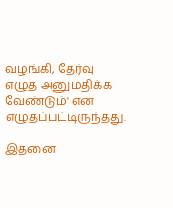வழங்கி, தேர்வு எழுத அனுமதிக்க வேண்டும்' என எழுதப்பட்டிருந்தது.

இதனை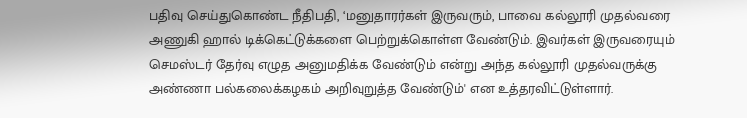பதிவு செய்துகொண்ட நீதிபதி, ‘மனுதாரர்கள் இருவரும், பாவை கல்லூரி முதல்வரை அணுகி ஹால் டிக்கெட்டுக்களை பெற்றுக்கொள்ள வேண்டும். இவர்கள் இருவரையும் செமஸ்டர் தேர்வு எழுத அனுமதிக்க வேண்டும் என்று அந்த கல்லூரி முதல்வருக்கு அண்ணா பல்கலைக்கழகம் அறிவுறுத்த வேண்டும்' என உத்தரவிட்டுள்ளார்.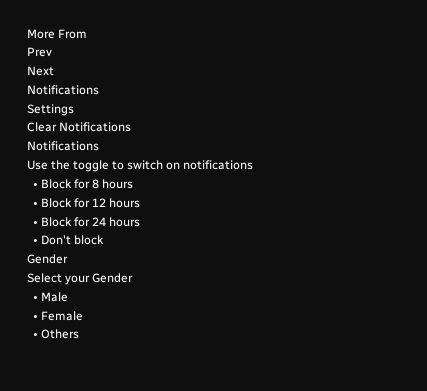More From
Prev
Next
Notifications
Settings
Clear Notifications
Notifications
Use the toggle to switch on notifications
  • Block for 8 hours
  • Block for 12 hours
  • Block for 24 hours
  • Don't block
Gender
Select your Gender
  • Male
  • Female
  • Others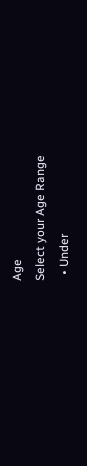Age
Select your Age Range
  • Under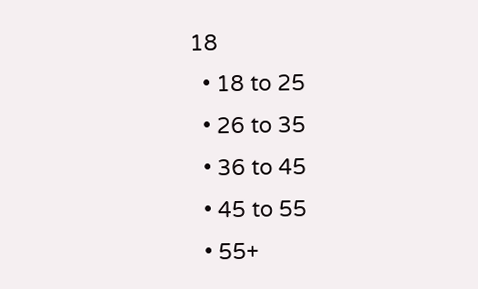18
  • 18 to 25
  • 26 to 35
  • 36 to 45
  • 45 to 55
  • 55+